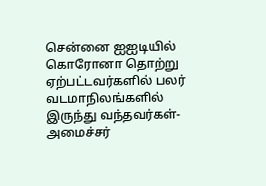சென்னை ஐஐடியில் கொரோனா தொற்று ஏற்பட்டவர்களில் பலர் வடமாநிலங்களில் இருந்து வந்தவர்கள்- அமைச்சர்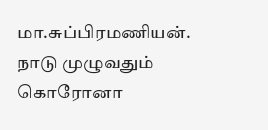மா.சுப்பிரமணியன்.
நாடு முழுவதும் கொரோனா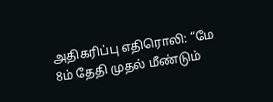அதிகரிப்பு எதிரொலி: “மே 8ம் தேதி முதல் மீண்டும்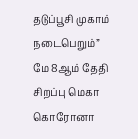தடுப்பூசி முகாம் நடைபெறும்”
மே 8ஆம் தேதி சிறப்பு மெகா கொரோனா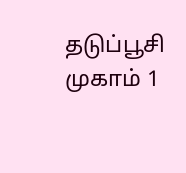தடுப்பூசி முகாம் 1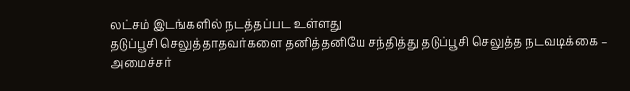லட்சம் இடங்களில் நடத்தப்பட உள்ளது
தடுப்பூசி செலுத்தாதவர்களை தனித்தனியே சந்தித்து தடுப்பூசி செலுத்த நடவடிக்கை – அமைச்சர்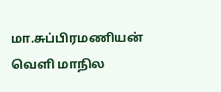மா.சுப்பிரமணியன்
வெளி மாநில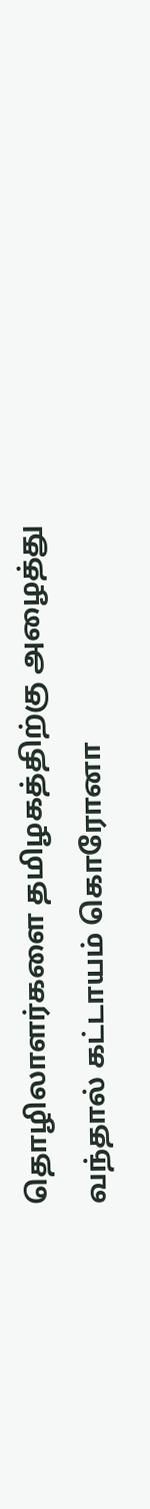தொழிலாளர்களை தமிழகத்திற்கு அழைத்து வந்தால் கட்டாயம் கொரோனா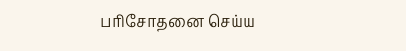பரிசோதனை செய்ய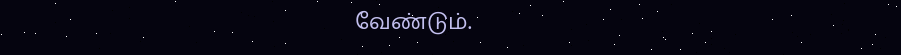வேண்டும்.